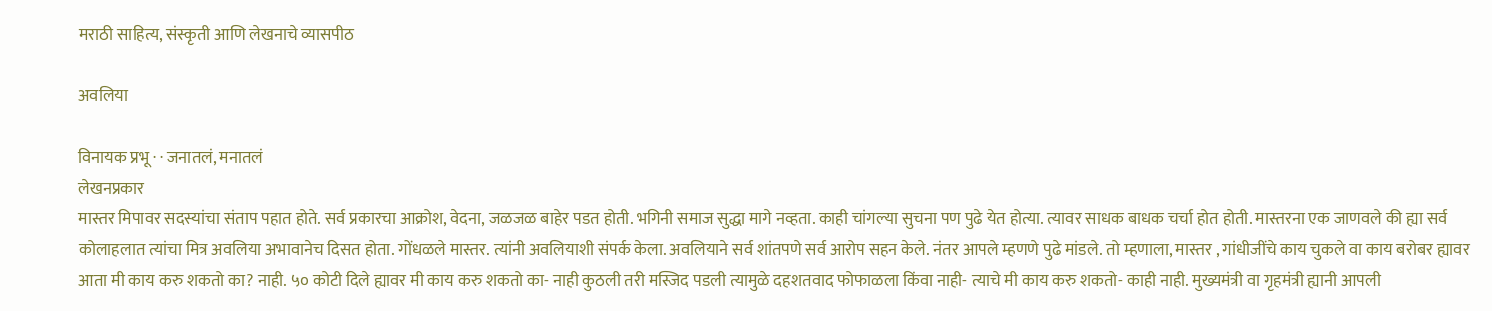मराठी साहित्य, संस्कृती आणि लेखनाचे व्यासपीठ

अवलिया

विनायक प्रभू · · जनातलं, मनातलं
लेखनप्रकार
मास्तर मिपावर सदस्यांचा संताप पहात होते. सर्व प्रकारचा आक्रोश, वेदना, जळजळ बाहेर पडत होती. भगिनी समाज सुद्धा मागे नव्हता. काही चांगल्या सुचना पण पुढे येत होत्या. त्यावर साधक बाधक चर्चा होत होती. मास्तरना एक जाणवले की ह्या सर्व कोलाहलात त्यांचा मित्र अवलिया अभावानेच दिसत होता. गोंधळले मास्तर. त्यांनी अवलियाशी संपर्क केला. अवलियाने सर्व शांतपणे सर्व आरोप सहन केले. नंतर आपले म्हणणे पुढे मांडले. तो म्हणाला, मास्तर , गांधीजींचे काय चुकले वा काय बरोबर ह्यावर आता मी काय करु शकतो का? नाही. ५० कोटी दिले ह्यावर मी काय करु शकतो का- नाही कुठली तरी मस्जिद पडली त्यामुळे दहशतवाद फोफाळला किंवा नाही- त्याचे मी काय करु शकतो- काही नाही. मुख्यमंत्री वा गृहमंत्री ह्यानी आपली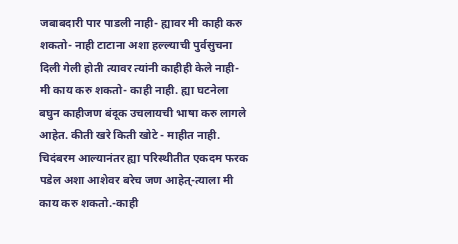जबाबदारी पार पाडली नाही- ह्यावर मी काही करु शकतो- नाही टाटाना अशा हल्ल्याची पुर्वसुचना दिली गेली होती त्यावर त्यांनी काहीही केले नाही-मी काय करु शकतो- काही नाही. ह्या घटनेला बघुन काहीजण बंदूक उचलायची भाषा करु लागले आहेत. कीती खरे किती खोटे - माहीत नाही. चिदंबरम आल्यानंतर ह्या परिस्थीतीत एकदम फरक पडेल अशा आशेवर बरेच जण आहेत्-त्याला मी काय करु शकतो.-काही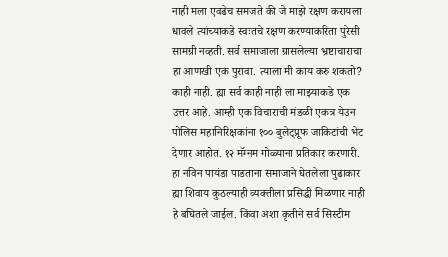नाही मला एवढेच समजते की जे माझे रक्षण करायला धावले त्यांच्याकडे स्वःतचे रक्षण करण्याकरिता पुरेसी सामग्री नव्हती. सर्व समाजाला ग्रासलेल्या भ्रष्टाचाराचा हा आणखी एक पुरावा. त्याला मी काय करु शकतो? काही नाही. ह्या सर्व काही नाही ला माझ्याकडे एक उत्तर आहे. आम्ही एक विचाराची मंडळी एकत्र येउन पोलिस महानिरिक्षकांना १०० बुलेट्प्रूफ जाकिटांची भेट देणार आहोत. १२ मॅग्नम गोळ्याना प्रतिकार करणारी. हा नविन पायंडा पाडताना समाजाने घेतलेला पुढाकार ह्या शिवाय कुठल्याही व्यक्तीला प्रसिद्धी मिळणार नाही हे बघितले जाईल. किंवा अशा कृतीने सर्व सिस्टीम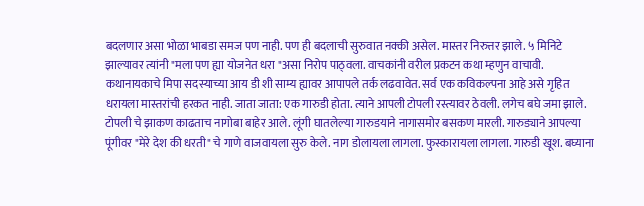बदलणार असा भोळा भाबडा समज पण नाही. पण ही बदलाची सुरुवात नक्की असेल. मास्तर निरुत्तर झाले. ५ मिनिटे झाल्यावर त्यांनी "मला पण ह्या योजनेत धरा "असा निरोप पाठ्वला. वाचकांनी वरील प्रकटन कथा म्हणुन वाचावी. कथानायकाचे मिपा सदस्याच्या आय डी शी साम्य ह्यावर आपापले तर्क लढवावेत. सर्व एक कविकल्पना आहे असे गृहित धरायला मास्तरांची हरकत नाही. जाता जाता: एक गारुडी होता. त्याने आपली टोपली रस्त्यावर ठेवली. लगेच बघे जमा झाले. टोपली चे झाकण काढताच नागोबा बाहेर आले. लूंगी घातलेल्या गारुडयाने नागासमोर बसकण मारली. गारुड्याने आपल्या पूंगीवर "मेरे देश की धरती" चे गाणे वाजवायला सुरु केले. नाग डोलायला लागला. फुस्कारायला लागला. गारुडी खूश. बघ्याना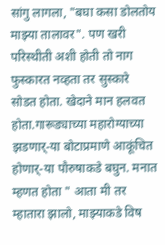सांगु लागला, "बघा कसा डोलतोय माझ्या तालावर". पण खरी परिस्थीती अशी होती तो नाग फुस्कारत नव्हता तर सुस्कारे सोडत होता. खेदाने मान हलवत होता.गारूड्याच्या महारोग्याच्या झडणार्-या बोटाप्रमाणे आकूंचित होणार्-या पौरुषाकडे बघुन. मनात म्हणत होता " आता मी तर म्हातारा झालो, माझ्याकडे विष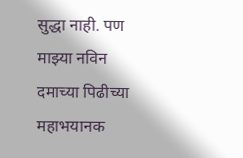सुद्धा नाही. पण माझ्या नविन दमाच्या पिढीच्या महाभयानक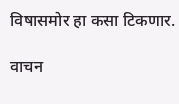विषासमोर हा कसा टिकणार.

वाचन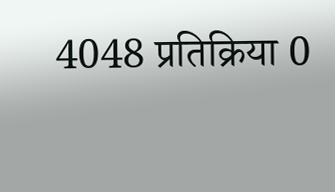4048 प्रतिक्रिया 0